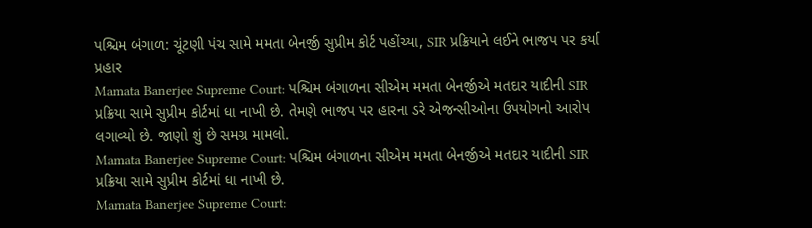પશ્ચિમ બંગાળ: ચૂંટણી પંચ સામે મમતા બેનર્જી સુપ્રીમ કોર્ટ પહોંચ્યા, SIR પ્રક્રિયાને લઈને ભાજપ પર કર્યા પ્રહાર
Mamata Banerjee Supreme Court: પશ્ચિમ બંગાળના સીએમ મમતા બેનર્જીએ મતદાર યાદીની SIR પ્રક્રિયા સામે સુપ્રીમ કોર્ટમાં ધા નાખી છે. તેમણે ભાજપ પર હારના ડરે એજન્સીઓના ઉપયોગનો આરોપ લગાવ્યો છે. જાણો શું છે સમગ્ર મામલો.
Mamata Banerjee Supreme Court: પશ્ચિમ બંગાળના સીએમ મમતા બેનર્જીએ મતદાર યાદીની SIR પ્રક્રિયા સામે સુપ્રીમ કોર્ટમાં ધા નાખી છે.
Mamata Banerjee Supreme Court: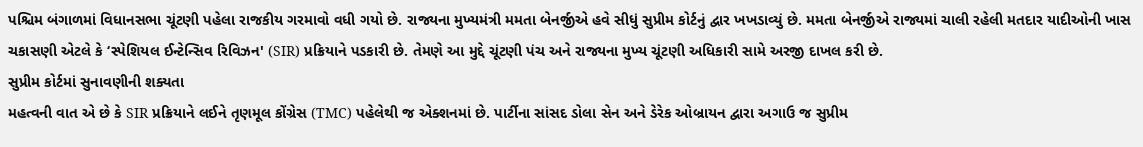પશ્ચિમ બંગાળમાં વિધાનસભા ચૂંટણી પહેલા રાજકીય ગરમાવો વધી ગયો છે. રાજ્યના મુખ્યમંત્રી મમતા બેનર્જીએ હવે સીધું સુપ્રીમ કોર્ટનું દ્વાર ખખડાવ્યું છે. મમતા બેનર્જીએ રાજ્યમાં ચાલી રહેલી મતદાર યાદીઓની ખાસ ચકાસણી એટલે કે ‘સ્પેશિયલ ઈન્ટેન્સિવ રિવિઝન' (SIR) પ્રક્રિયાને પડકારી છે. તેમણે આ મુદ્દે ચૂંટણી પંચ અને રાજ્યના મુખ્ય ચૂંટણી અધિકારી સામે અરજી દાખલ કરી છે.
સુપ્રીમ કોર્ટમાં સુનાવણીની શક્યતા
મહત્વની વાત એ છે કે SIR પ્રક્રિયાને લઈને તૃણમૂલ કોંગ્રેસ (TMC) પહેલેથી જ એક્શનમાં છે. પાર્ટીના સાંસદ ડોલા સેન અને ડેરેક ઓબ્રાયન દ્વારા અગાઉ જ સુપ્રીમ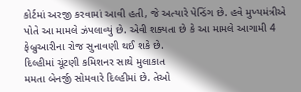કોર્ટમાં અરજી કરવામાં આવી હતી, જે અત્યારે પેન્ડિંગ છે. હવે મુખ્યમંત્રીએ પોતે આ મામલે ઝંપલાવ્યું છે. એવી શક્યતા છે કે આ મામલે આગામી 4 ફેબ્રુઆરીના રોજ સુનાવણી થઈ શકે છે.
દિલ્હીમાં ચૂંટણી કમિશનર સાથે મુલાકાત
મમતા બેનર્જી સોમવારે દિલ્હીમાં છે. તેઓ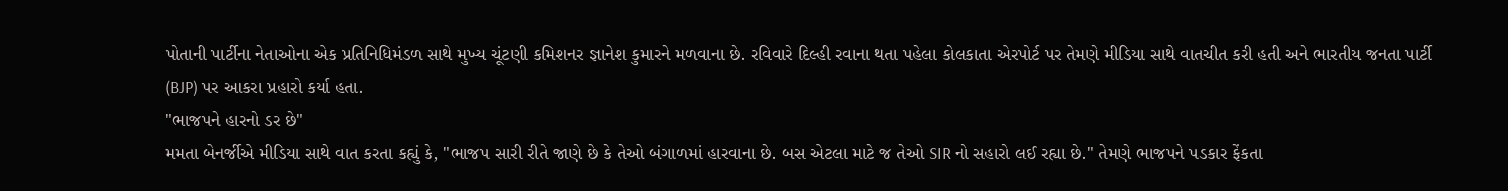પોતાની પાર્ટીના નેતાઓના એક પ્રતિનિધિમંડળ સાથે મુખ્ય ચૂંટણી કમિશનર જ્ઞાનેશ કુમારને મળવાના છે. રવિવારે દિલ્હી રવાના થતા પહેલા કોલકાતા એરપોર્ટ પર તેમણે મીડિયા સાથે વાતચીત કરી હતી અને ભારતીય જનતા પાર્ટી (BJP) પર આકરા પ્રહારો કર્યા હતા.
"ભાજપને હારનો ડર છે"
મમતા બેનર્જીએ મીડિયા સાથે વાત કરતા કહ્યું કે, "ભાજપ સારી રીતે જાણે છે કે તેઓ બંગાળમાં હારવાના છે. બસ એટલા માટે જ તેઓ SIR નો સહારો લઈ રહ્યા છે." તેમણે ભાજપને પડકાર ફેંકતા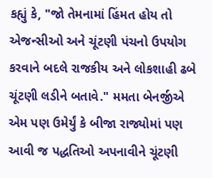કહ્યું કે, "જો તેમનામાં હિંમત હોય તો એજન્સીઓ અને ચૂંટણી પંચનો ઉપયોગ કરવાને બદલે રાજકીય અને લોકશાહી ઢબે ચૂંટણી લડીને બતાવે." મમતા બેનર્જીએ એમ પણ ઉમેર્યું કે બીજા રાજ્યોમાં પણ આવી જ પદ્ધતિઓ અપનાવીને ચૂંટણી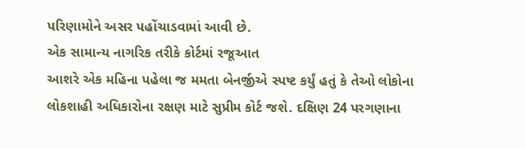પરિણામોને અસર પહોંચાડવામાં આવી છે.
એક સામાન્ય નાગરિક તરીકે કોર્ટમાં રજૂઆત
આશરે એક મહિના પહેલા જ મમતા બેનર્જીએ સ્પષ્ટ કર્યું હતું કે તેઓ લોકોના લોકશાહી અધિકારોના રક્ષણ માટે સુપ્રીમ કોર્ટ જશે. દક્ષિણ 24 પરગણાના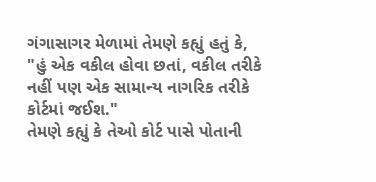ગંગાસાગર મેળામાં તેમણે કહ્યું હતું કે, "હું એક વકીલ હોવા છતાં, વકીલ તરીકે નહીં પણ એક સામાન્ય નાગરિક તરીકે કોર્ટમાં જઈશ."
તેમણે કહ્યું કે તેઓ કોર્ટ પાસે પોતાની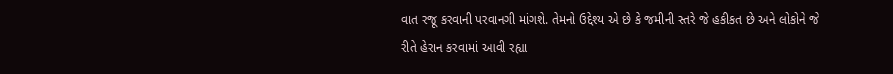વાત રજૂ કરવાની પરવાનગી માંગશે. તેમનો ઉદ્દેશ્ય એ છે કે જમીની સ્તરે જે હકીકત છે અને લોકોને જે રીતે હેરાન કરવામાં આવી રહ્યા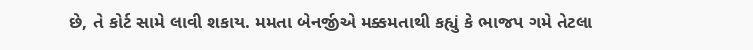છે, તે કોર્ટ સામે લાવી શકાય. મમતા બેનર્જીએ મક્કમતાથી કહ્યું કે ભાજપ ગમે તેટલા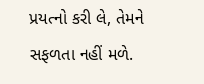પ્રયત્નો કરી લે, તેમને સફળતા નહીં મળે.